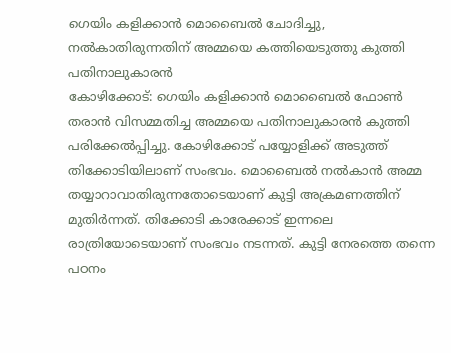ഗെയിം കളിക്കാൻ മൊബൈൽ ചോദിച്ചു, നൽകാതിരുന്നതിന് അമ്മയെ കത്തിയെടുത്തു കുത്തി പതിനാലുകാരൻ
കോഴിക്കോട്: ഗെയിം കളിക്കാൻ മൊബൈൽ ഫോൺ തരാൻ വിസമ്മതിച്ച അമ്മയെ പതിനാലുകാരൻ കുത്തി പരിക്കേൽപ്പിച്ചു. കോഴിക്കോട് പയ്യോളിക്ക് അടുത്ത് തിക്കോടിയിലാണ് സംഭവം. മൊബൈൽ നൽകാൻ അമ്മ തയ്യാറാവാതിരുന്നതോടെയാണ് കുട്ടി അക്രമണത്തിന് മുതിർന്നത്. തിക്കോടി കാരേക്കാട് ഇന്നലെ രാത്രിയോടെയാണ് സംഭവം നടന്നത്. കുട്ടി നേരത്തെ തന്നെ പഠനം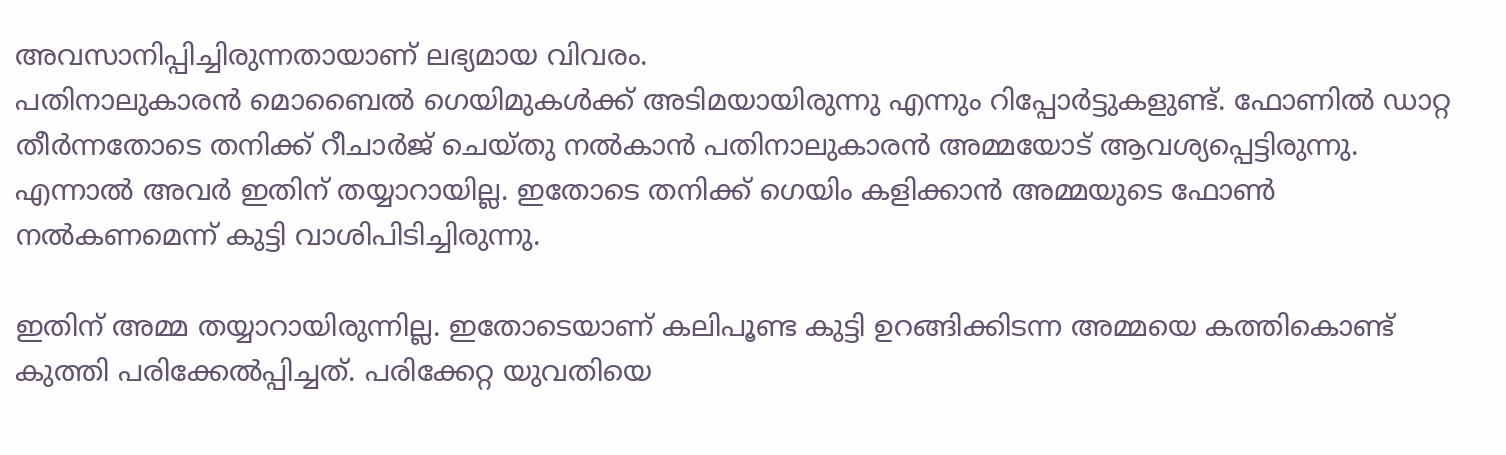അവസാനിപ്പിച്ചിരുന്നതായാണ് ലഭ്യമായ വിവരം.
പതിനാലുകാരൻ മൊബൈൽ ഗെയിമുകൾക്ക് അടിമയായിരുന്നു എന്നും റിപ്പോർട്ടുകളുണ്ട്. ഫോണിൽ ഡാറ്റ തീർന്നതോടെ തനിക്ക് റീചാർജ് ചെയ്തു നൽകാൻ പതിനാലുകാരൻ അമ്മയോട് ആവശ്യപ്പെട്ടിരുന്നു. എന്നാൽ അവർ ഇതിന് തയ്യാറായില്ല. ഇതോടെ തനിക്ക് ഗെയിം കളിക്കാൻ അമ്മയുടെ ഫോൺ നൽകണമെന്ന് കുട്ടി വാശിപിടിച്ചിരുന്നു.

ഇതിന് അമ്മ തയ്യാറായിരുന്നില്ല. ഇതോടെയാണ് കലിപൂണ്ട കുട്ടി ഉറങ്ങിക്കിടന്ന അമ്മയെ കത്തികൊണ്ട് കുത്തി പരിക്കേൽപ്പിച്ചത്. പരിക്കേറ്റ യുവതിയെ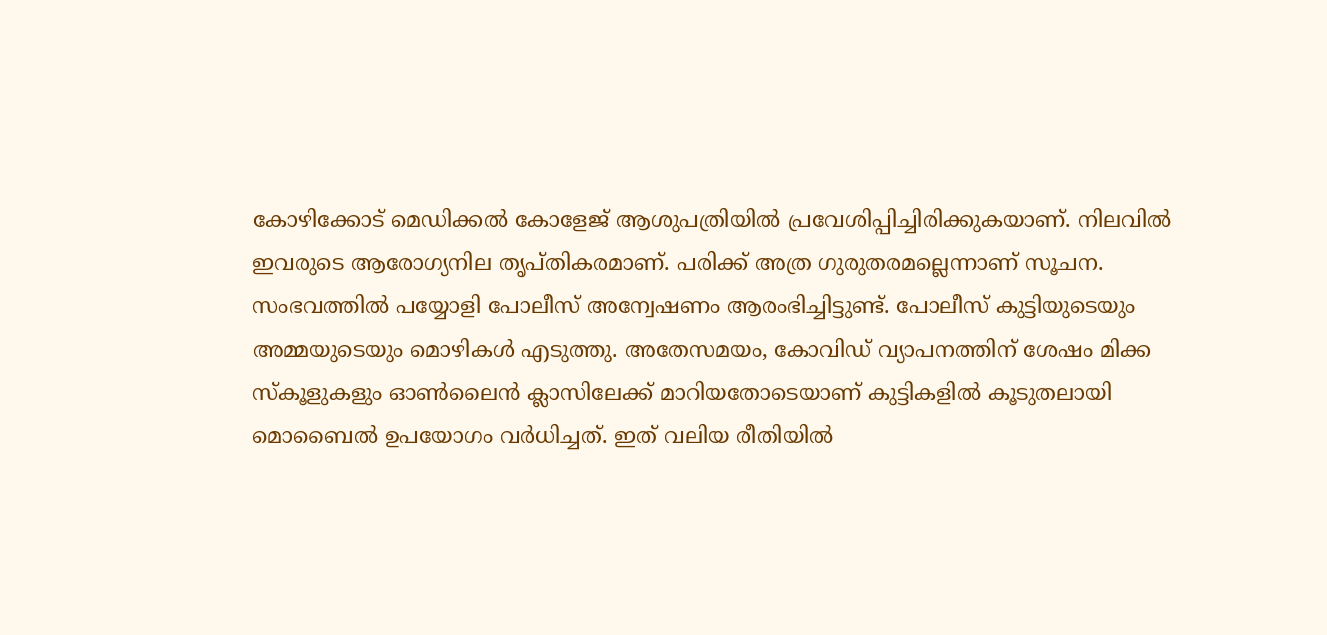കോഴിക്കോട് മെഡിക്കൽ കോളേജ് ആശുപത്രിയിൽ പ്രവേശിപ്പിച്ചിരിക്കുകയാണ്. നിലവിൽ ഇവരുടെ ആരോഗ്യനില തൃപ്തികരമാണ്. പരിക്ക് അത്ര ഗുരുതരമല്ലെന്നാണ് സൂചന.
സംഭവത്തിൽ പയ്യോളി പോലീസ് അന്വേഷണം ആരംഭിച്ചിട്ടുണ്ട്. പോലീസ് കുട്ടിയുടെയും അമ്മയുടെയും മൊഴികൾ എടുത്തു. അതേസമയം, കോവിഡ് വ്യാപനത്തിന് ശേഷം മിക്ക സ്കൂളുകളും ഓൺലൈൻ ക്ലാസിലേക്ക് മാറിയതോടെയാണ് കുട്ടികളിൽ കൂടുതലായി മൊബൈൽ ഉപയോഗം വർധിച്ചത്. ഇത് വലിയ രീതിയിൽ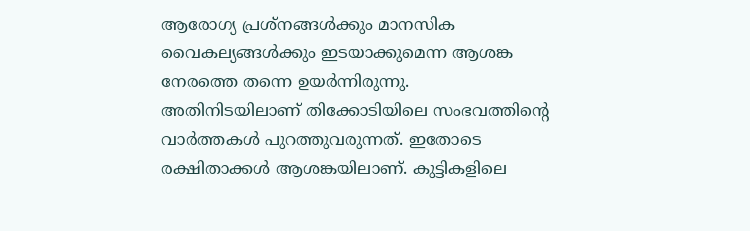ആരോഗ്യ പ്രശ്നങ്ങൾക്കും മാനസിക വൈകല്യങ്ങൾക്കും ഇടയാക്കുമെന്ന ആശങ്ക നേരത്തെ തന്നെ ഉയർന്നിരുന്നു.
അതിനിടയിലാണ് തിക്കോടിയിലെ സംഭവത്തിന്റെ വാർത്തകൾ പുറത്തുവരുന്നത്. ഇതോടെ രക്ഷിതാക്കൾ ആശങ്കയിലാണ്. കുട്ടികളിലെ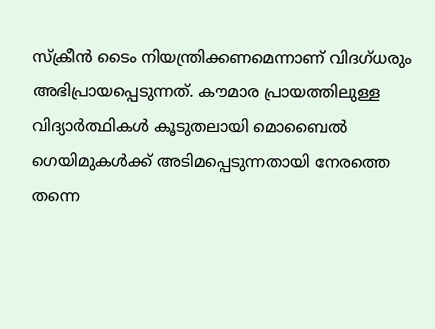സ്ക്രീൻ ടൈം നിയന്ത്രിക്കണമെന്നാണ് വിദഗ്ധരും അഭിപ്രായപ്പെടുന്നത്. കൗമാര പ്രായത്തിലുള്ള വിദ്യാർത്ഥികൾ കൂടുതലായി മൊബൈൽ ഗെയിമുകൾക്ക് അടിമപ്പെടുന്നതായി നേരത്തെ തന്നെ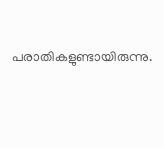പരാതികളുണ്ടായിരുന്നു.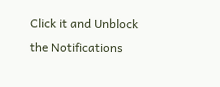Click it and Unblock the Notifications